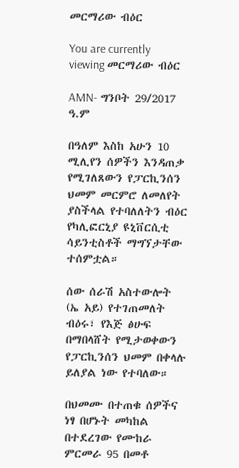መርማሪው ብዕር

You are currently viewing መርማሪው ብዕር

AMN- ግንቦት 29/2017 ዓ.ም

በዓለም እስከ አሁን 10 ሚሊየን ሰዎችን እንዳጠቃ የሚገለጸውን የፓርኪንሰን ህመም መርምሮ ለመለየት ያስችላል የተባለለትን ብዕር የካሊፎርኒያ ዩኒቨርሲቲ ሳይንቲስቶች ማግኘታቸው ተሰምቷል።

ሰው ሰራሽ አስተውሎት (ኤ አይ) የተገጠመለት ብዕሩ፣ የእጅ ፅሁፍ በማበላሸት የሚታወቀውን የፓርኪንሰን ህመም በቀላሉ ይለያል ነው የተባለው።

በህመሙ በተጠቁ ሰዎችና ነፃ በሆኑት መካከል በተደረገው የሙከራ ምርመራ 95 በመቶ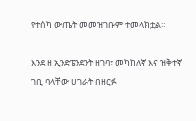የተሰካ ውጤት መመዝገቡም ተመላክቷል።

እንደ ዘ ኢንድፔንደንት ዘገባ፣ መካከለኛ እና ዝቅተኛ ገቢ ባላቸው ሀገራት በዘርፉ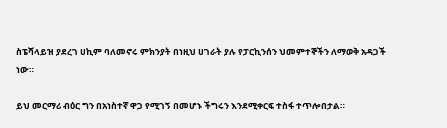ስፔሻላይዝ ያደረገ ሀኪም ባለመኖሩ ምክንያት በነዚህ ሀገራት ያሉ የፓርኪንሰን ህመምተኞችን ለማወቅ አዳጋች ነው።

ይህ መርማሪ ብዕር ግን በአነስተኛ ዋጋ የሚገኝ በመሆኑ ችግሩን እንደሚቀርፍ ተስፋ ተጥሎበታል።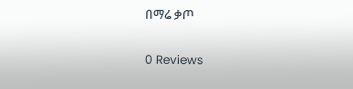በማሬ ቃጦ

0 Reviews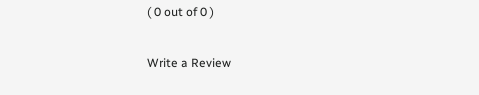( 0 out of 0 )

Write a Review